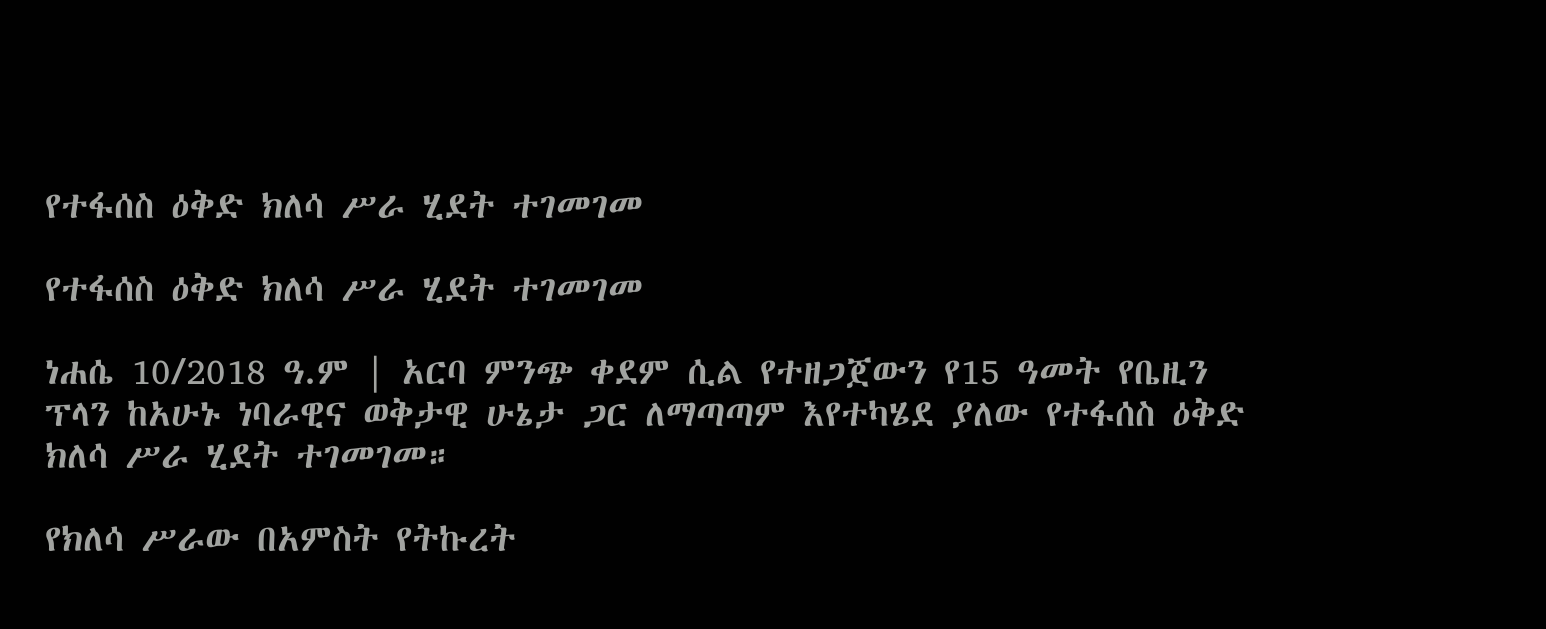የተፋሰስ ዕቅድ ክለሳ ሥራ ሂደት ተገመገመ

የተፋሰስ ዕቅድ ክለሳ ሥራ ሂደት ተገመገመ

ነሐሴ 10/2018 ዓ.ም | አርባ ምንጭ ቀደም ሲል የተዘጋጀውን የ15 ዓመት የቤዚን ፕላን ከአሁኑ ነባራዊና ወቅታዊ ሁኔታ ጋር ለማጣጣም እየተካሄደ ያለው የተፋሰስ ዕቅድ ክለሳ ሥራ ሂደት ተገመገመ።

የክለሳ ሥራው በአምስት የትኩረት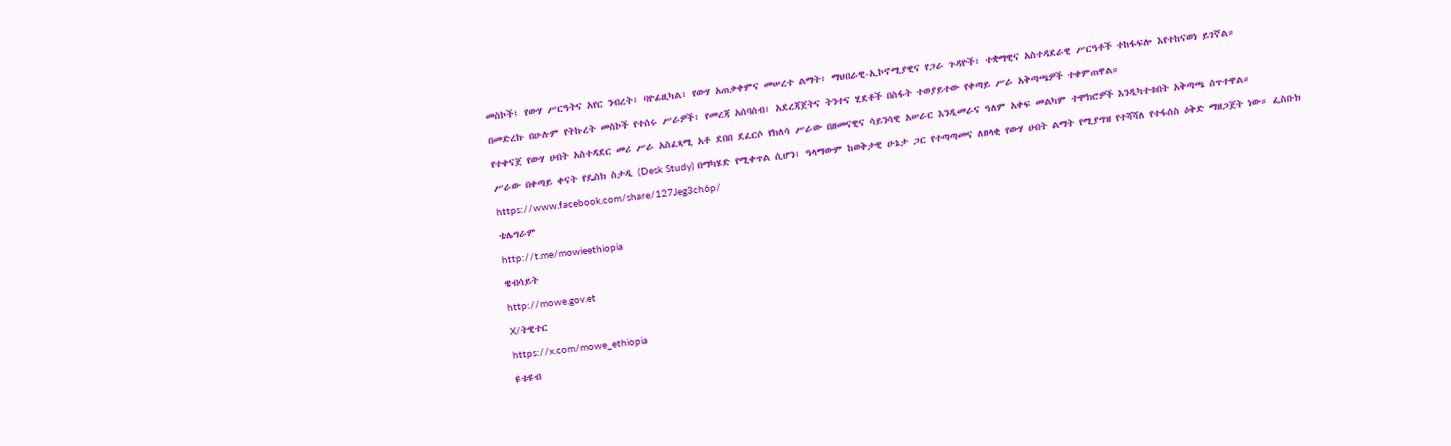መስኮች፤ የውሃ ሥርዓትና አየር ንብረት፣ ባዮፊዚካል፣ የውሃ አጠቃቀምና መሠረተ ልማት፣ ማህበራዊ-ኢኮኖሚያዊና የጋራ ጉዳዮች፣ ተቋማዊና አስተዳደራዊ ሥርዓቶች ተከፋፍሎ እየተከናወነ ይገኛል።

በመድረኩ በሁሉም የትኩረት መስኮች የተሰሩ ሥራዎች፣ የመረጃ አሰባሰብ፣ አደረጃጀትና ትንተና ሂደቶች በስፋት ተወያይተው የቀጣይ ሥራ አቅጣጫዎች ተቀምጠዋል።

የተቀናጀ የውሃ ሀብት አስተዳደር መሪ ሥራ አስፈጻሚ አቶ ደበበ ደፈርሶ የክለሳ ሥራው በዘመናዊና ሳይንሳዊ አሠራር እንዲመራና ዓለም አቀፍ መልካም ተሞክሮዎች እንዲካተቱበት አቅጣጫ ሰጥተዋል።

ሥራው በቀጣይ ቀናት የዴስክ ስታዲ (Desk Study) በማካሄድ የሚቀጥል ሲሆን፣ ዓላማውም ከወቅታዊ ሁኔታ ጋር የተጣጣመና ለዘላቂ የውሃ ሀብት ልማት የሚያግዝ የተሻሻለ የተፋሰስ ዕቅድ ማዘጋጀት ነው። ፌስቡክ

https://www.facebook.com/share/127Jeg3ch6p/

ቴሌግራም

http://t.me/mowieethiopia

ዌብሳይት

http://mowe.gov.et

X/ትዊተር

https://x.com/mowe_ethiopia

ዩቱዩብ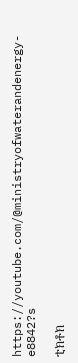https://youtube.com/@ministryofwaterandenergy-e8842?s

ቲክቶክ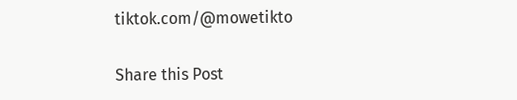tiktok.com/@mowetikto

Share this Post